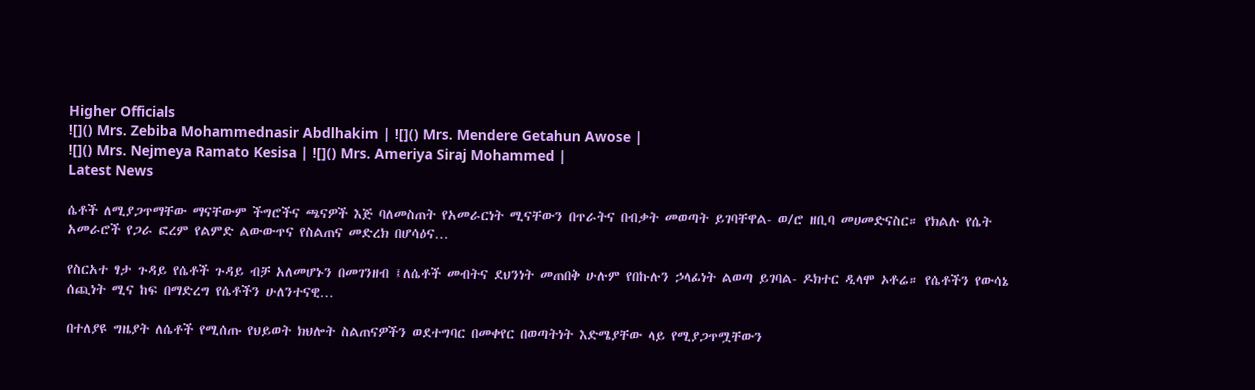Higher Officials
![]() Mrs. Zebiba Mohammednasir Abdlhakim | ![]() Mrs. Mendere Getahun Awose |
![]() Mrs. Nejmeya Ramato Kesisa | ![]() Mrs. Ameriya Siraj Mohammed |
Latest News

ሴቶች ለሚያጋጥማቸው ማናቸውም ችግሮችና ጫናዎች እጅ ባለመስጠት የአመራርነት ሚናቸውን በጥራትና በብቃት መወጣት ይገባቸዋል- ወ/ሮ ዘቢባ መሀመድናስር። የክልሉ የሴት አመራሮች የጋራ ፎረም የልምድ ልውውጥና የስልጠና መድረክ በሆሳዕና…

የስርአተ ፃታ ጉዳይ የሴቶች ጉዳይ ብቻ አለመሆኑን በመገንዘብ ፤ለሴቶች መብትና ደህንነት መጠበቅ ሁሉም የበኩሉን ኃላፊነት ልወጣ ይገባል- ዶክተር ዲላሞ ኦቶሬ። የሴቶችን የውሳኔ ሰጪነት ሚና ከፍ በማድረግ የሴቶችን ሁለንተናዊ…

በተለያዩ ግዜያት ለሴቶች የሚሰጡ የህይወት ክህሎት ስልጠናዎችን ወደተግባር በመቀየር በወጣትነት እድሜያቸው ላይ የሚያጋጥሟቸውን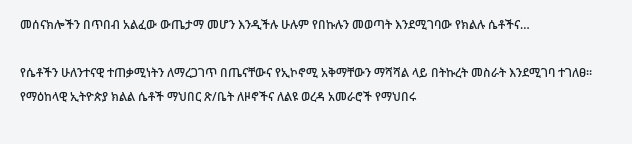መሰናክሎችን በጥበብ አልፈው ውጤታማ መሆን እንዲችሉ ሁሉም የበኩሉን መወጣት እንደሚገባው የክልሉ ሴቶችና…

የሴቶችን ሁለንተናዊ ተጠቃሚነትን ለማረጋገጥ በጤናቸውና የኢኮኖሚ አቅማቸውን ማሻሻል ላይ በትኩረት መስራት እንደሚገባ ተገለፀ። የማዕከላዊ ኢትዮጵያ ክልል ሴቶች ማህበር ጽ/ቤት ለዞኖችና ለልዩ ወረዳ አመራሮች የማህበሩ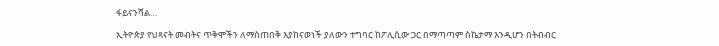ፋይናንሻል…

ኢትዮጵያ የህጻናት መብትና ጥቅሞችን ለማስጠበቅ እያከናወነች ያለውን ተግባር ከፖሊሲው ጋር በማጣጣም ስኬታማ እንዲሆን በትብብር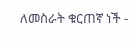ለመስራት ቁርጠኛ ነች -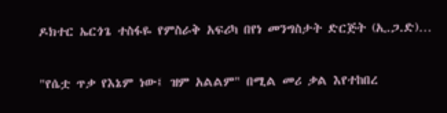ዶክተር ኤርጎጌ ተስፋዬ የምስራቅ አፍሪካ በየነ መንግስታት ድርጅት (ኢ.ጋ.ድ)…

"የሴቷ ጥቃ የእኔም ነው፤ ዝም አልልም" በሚል መሪ ቃል እየተከበረ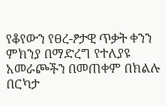የቆየውን የፀረ-ፆታዊ ጥቃት ቀንን ምክንያ በማድረግ የተለያዩ አመራጮችን በመጠቀም በክልሉ በርካታ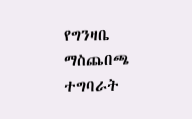የግንዛቤ ማስጨበጫ ተግባራት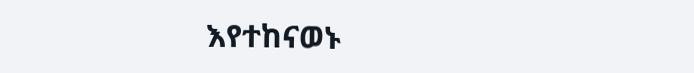እየተከናወኑ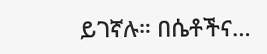ይገኛሉ። በሴቶችና…